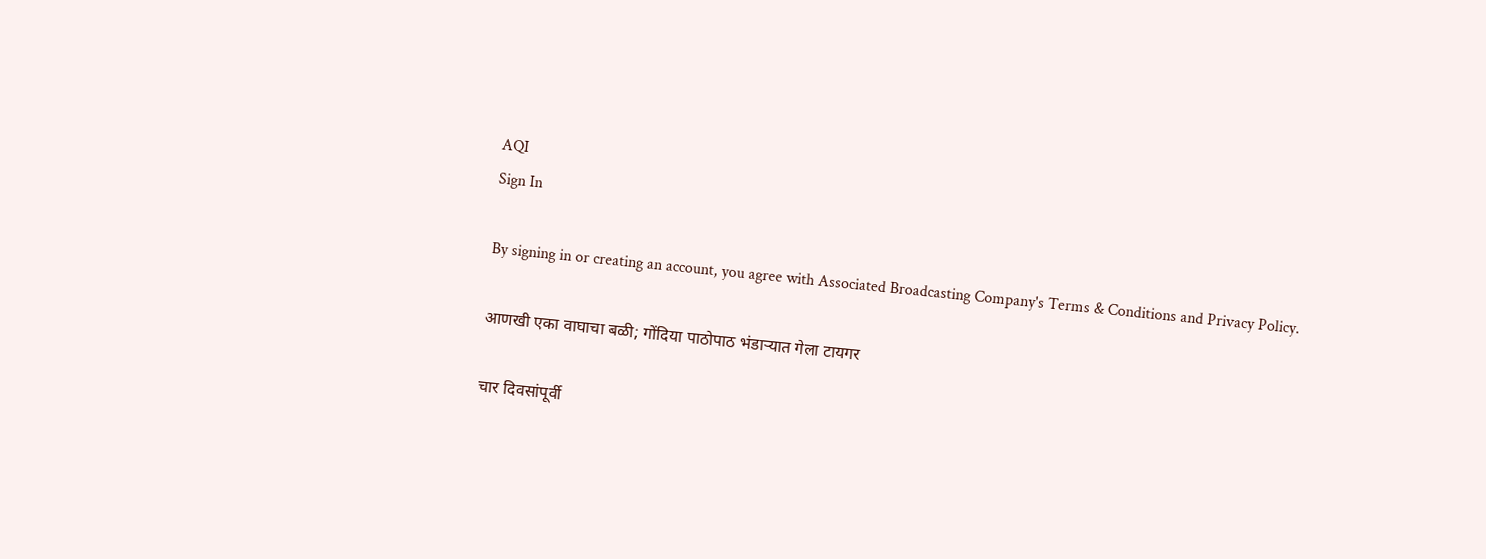AQI
Sign In

By signing in or creating an account, you agree with Associated Broadcasting Company's Terms & Conditions and Privacy Policy.

आणखी एका वाघाचा बळी; गोंदिया पाठोपाठ भंडाऱ्यात गेला टायगर

चार दिवसांपूर्वी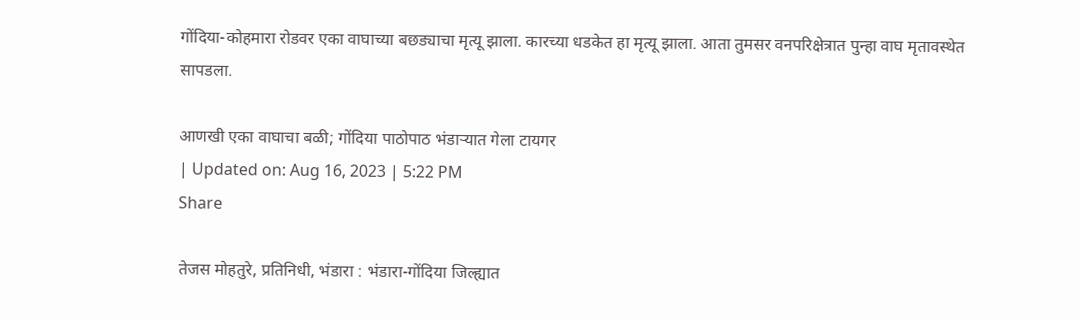गोंदिया-कोहमारा रोडवर एका वाघाच्या बछड्याचा मृत्यू झाला. कारच्या धडकेत हा मृत्यू झाला. आता तुमसर वनपरिक्षेत्रात पुन्हा वाघ मृतावस्थेत सापडला.

आणखी एका वाघाचा बळी; गोंदिया पाठोपाठ भंडाऱ्यात गेला टायगर
| Updated on: Aug 16, 2023 | 5:22 PM
Share

तेजस मोहतुरे, प्रतिनिधी, भंडारा : भंडारा-गोंदिया जिल्ह्यात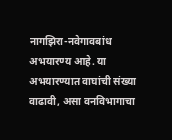नागझिरा-नवेगावबांध अभयारण्य आहे. या अभयारण्यात वाघांची संख्या वाढावी, असा वनविभागाचा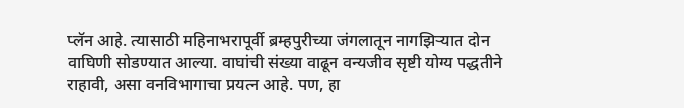प्लॅन आहे. त्यासाठी महिनाभरापूर्वी ब्रम्हपुरीच्या जंगलातून नागझिऱ्यात दोन वाघिणी सोडण्यात आल्या. वाघांची संख्या वाढून वन्यजीव सृष्टी योग्य पद्धतीने राहावी, असा वनविभागाचा प्रयत्न आहे. पण, हा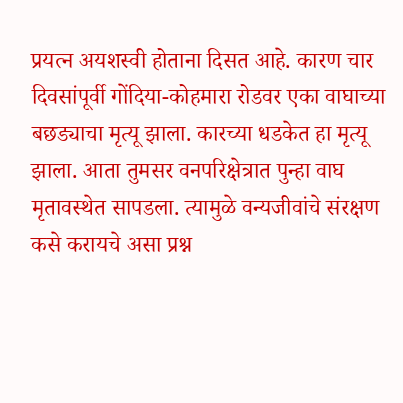प्रयत्न अयशस्वी होताना दिसत आहे. कारण चार दिवसांपूर्वी गोंदिया-कोहमारा रोडवर एका वाघाच्या बछड्याचा मृत्यू झाला. कारच्या धडकेत हा मृत्यू झाला. आता तुमसर वनपरिक्षेत्रात पुन्हा वाघ मृतावस्थेत सापडला. त्यामुळे वन्यजीवांचे संरक्षण कसे करायचे असा प्रश्न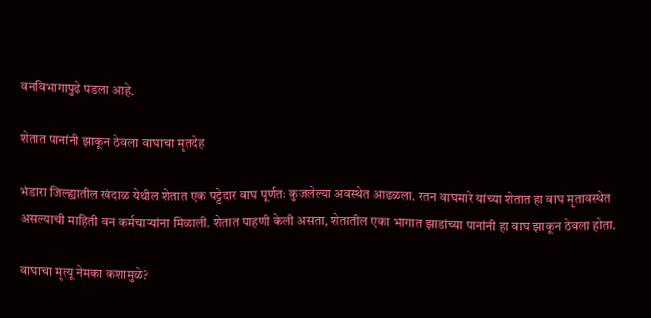वनविभागापुढे पडला आहे.

शेतात पानांनी झाकून ठेवला वाघाचा मृतदेह

भंडारा जिल्ह्यातील खंदाळ येथील शेतात एक पट्टेदार वाघ पूर्णतः कुजलेल्या अवस्थेत आढळला. रतन वाघमारे यांच्या शेतात हा वाघ मृतावस्थेत असल्याची माहिती वन कर्मचाऱ्यांना मिळाली. शेतात पाहणी केली असता, शेतातील एका भागात झाडांच्या पानांनी हा वाघ झाकून ठेवला होता.

वाघाचा मृत्यू नेमका कशामुळे?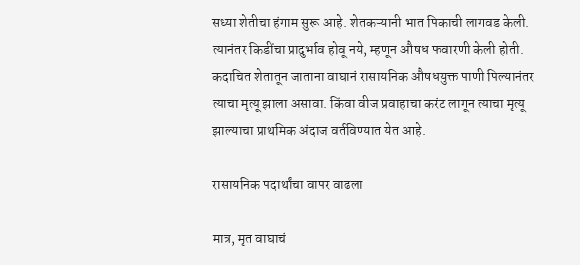सध्या शेतीचा हंगाम सुरू आहे. शेतकऱ्यानी भात पिकाची लागवड केली. त्यानंतर किडींचा प्रादुर्भाव होवू नये, म्हणून औषध फवारणी केली होती. कदाचित शेतातून जाताना वाघानं रासायनिक औषधयुक्त पाणी पिल्यानंतर त्याचा मृत्यू झाला असावा. किंवा वीज प्रवाहाचा करंट लागून त्याचा मृत्यू झाल्याचा प्राथमिक अंदाज वर्तविण्यात येत आहे.

रासायनिक पदार्थांचा वापर वाढला

मात्र, मृत वाघाचं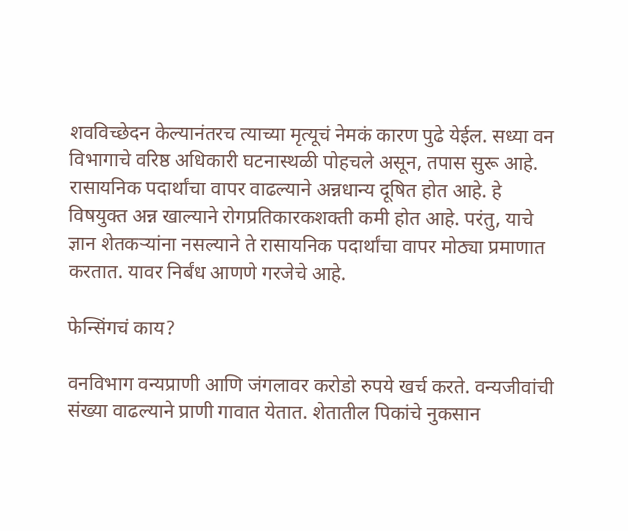शवविच्छेदन केल्यानंतरच त्याच्या मृत्यूचं नेमकं कारण पुढे येईल. सध्या वन विभागाचे वरिष्ठ अधिकारी घटनास्थळी पोहचले असून, तपास सुरू आहे. रासायनिक पदार्थांचा वापर वाढल्याने अन्नधान्य दूषित होत आहे. हे विषयुक्त अन्न खाल्याने रोगप्रतिकारकशक्ती कमी होत आहे. परंतु, याचे ज्ञान शेतकऱ्यांना नसल्याने ते रासायनिक पदार्थांचा वापर मोठ्या प्रमाणात करतात. यावर निर्बंध आणणे गरजेचे आहे.

फेन्सिंगचं काय?

वनविभाग वन्यप्राणी आणि जंगलावर करोडो रुपये खर्च करते. वन्यजीवांची संख्या वाढल्याने प्राणी गावात येतात. शेतातील पिकांचे नुकसान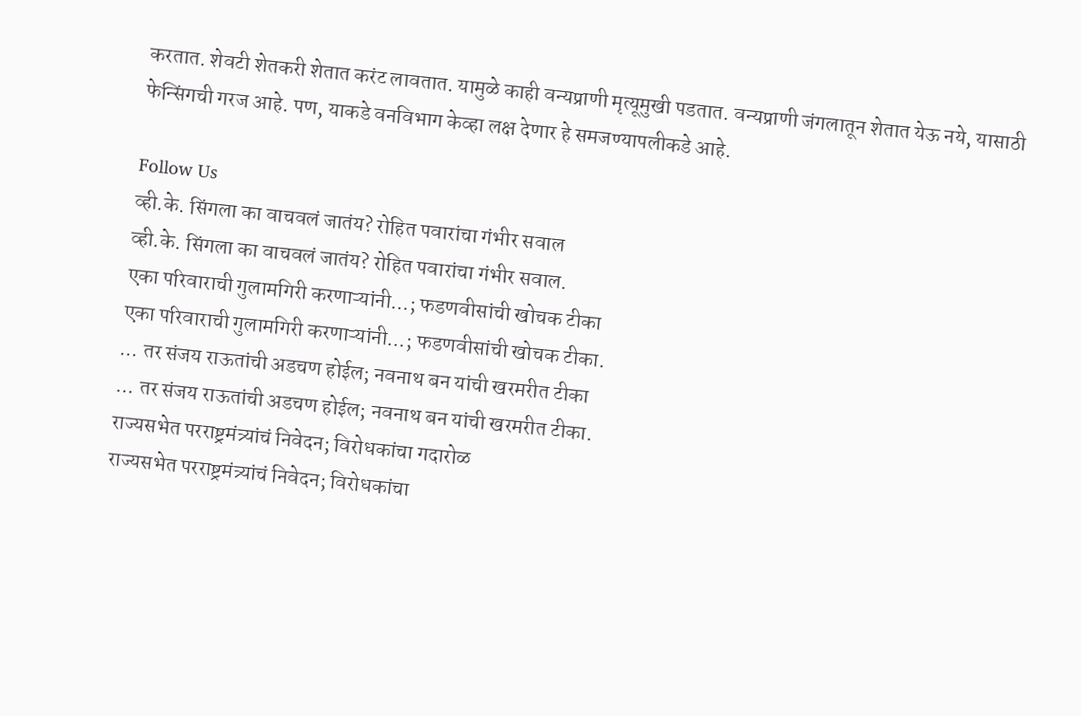करतात. शेवटी शेतकरी शेतात करंट लावतात. यामुळे काही वन्यप्राणी मृत्यूमुखी पडतात. वन्यप्राणी जंगलातून शेतात येऊ नये, यासाठी फेन्सिंगची गरज आहे. पण, याकडे वनविभाग केव्हा लक्ष देणार हे समजण्यापलीकडे आहे.

Follow Us
व्ही.के. सिंगला का वाचवलं जातंय? रोहित पवारांचा गंभीर सवाल
व्ही.के. सिंगला का वाचवलं जातंय? रोहित पवारांचा गंभीर सवाल.
एका परिवाराची गुलामगिरी करणाऱ्यांनी...; फडणवीसांची खोचक टीका
एका परिवाराची गुलामगिरी करणाऱ्यांनी...; फडणवीसांची खोचक टीका.
... तर संजय राऊतांची अडचण होईल; नवनाथ बन यांची खरमरीत टीका
... तर संजय राऊतांची अडचण होईल; नवनाथ बन यांची खरमरीत टीका.
राज्यसभेत परराष्ट्रमंत्र्यांचं निवेदन; विरोधकांचा गदारोळ
राज्यसभेत परराष्ट्रमंत्र्यांचं निवेदन; विरोधकांचा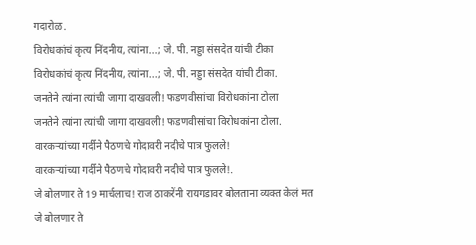गदारोळ.
विरोधकांचं कृत्य निंदनीय, त्यांना...; जे. पी. नड्डा संसदेत यांची टीका
विरोधकांचं कृत्य निंदनीय, त्यांना...; जे. पी. नड्डा संसदेत यांची टीका.
जनतेने त्यांना त्यांची जागा दाखवली! फडणवीसांचा विरोधकांना टोला
जनतेने त्यांना त्यांची जागा दाखवली! फडणवीसांचा विरोधकांना टोला.
वारकऱ्यांच्या गर्दीने पैठणचे गोदावरी नदीचे पात्र फुलले!
वारकऱ्यांच्या गर्दीने पैठणचे गोदावरी नदीचे पात्र फुलले!.
जे बोलणार ते 19 मार्चलाच! राज ठाकरेंनी रायगडावर बोलताना व्यक्त केलं मत
जे बोलणार ते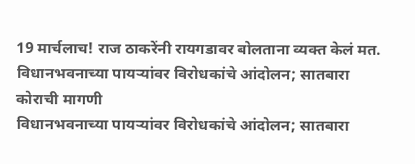19 मार्चलाच! राज ठाकरेंनी रायगडावर बोलताना व्यक्त केलं मत.
विधानभवनाच्या पायऱ्यांवर विरोधकांचे आंदोलन; सातबारा कोराची मागणी
विधानभवनाच्या पायऱ्यांवर विरोधकांचे आंदोलन; सातबारा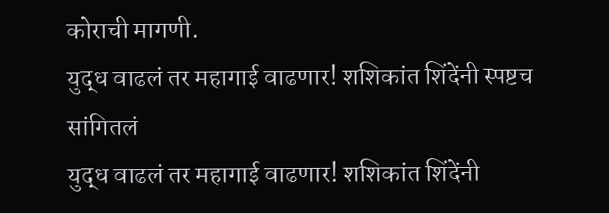कोराची मागणी.
युद्ध वाढलं तर महागाई वाढणार! शशिकांत शिंदेंनी स्पष्टच सांगितलं
युद्ध वाढलं तर महागाई वाढणार! शशिकांत शिंदेंनी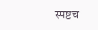स्पष्टच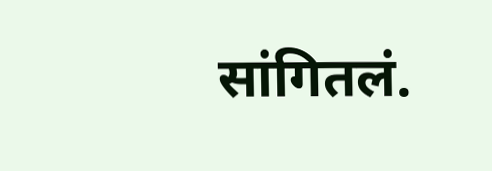सांगितलं.